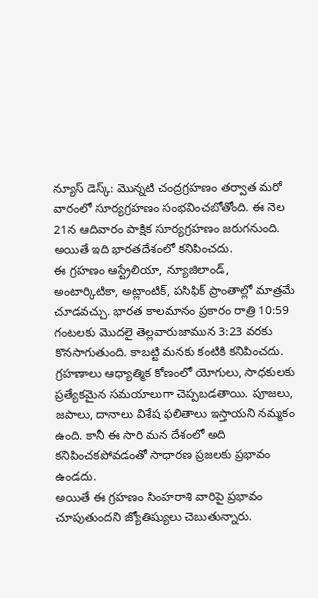న్యూస్ డెస్క్: మొన్నటి చంద్రగ్రహణం తర్వాత మరో వారంలో సూర్యగ్రహణం సంభవించబోతోంది. ఈ నెల 21న ఆదివారం పాక్షిక సూర్యగ్రహణం జరుగనుంది. అయితే ఇది భారతదేశంలో కనిపించదు.
ఈ గ్రహణం ఆస్ట్రేలియా, న్యూజిలాండ్, అంటార్కిటికా, అట్లాంటిక్, పసిఫిక్ ప్రాంతాల్లో మాత్రమే చూడవచ్చు. భారత కాలమానం ప్రకారం రాత్రి 10:59 గంటలకు మొదలై తెల్లవారుజామున 3:23 వరకు కొనసాగుతుంది. కాబట్టి మనకు కంటికి కనిపించదు.
గ్రహణాలు ఆధ్యాత్మిక కోణంలో యోగులు, సాధకులకు ప్రత్యేకమైన సమయాలుగా చెప్పబడతాయి. పూజలు, జపాలు, దానాలు విశేష ఫలితాలు ఇస్తాయని నమ్మకం ఉంది. కానీ ఈ సారి మన దేశంలో అది కనిపించకపోవడంతో సాధారణ ప్రజలకు ప్రభావం ఉండదు.
అయితే ఈ గ్రహణం సింహరాశి వారిపై ప్రభావం చూపుతుందని జ్యోతిష్యులు చెబుతున్నారు.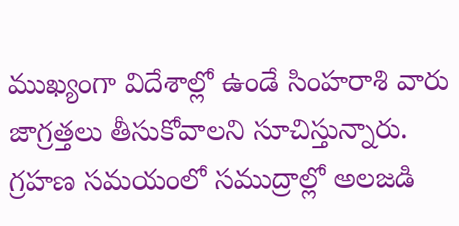ముఖ్యంగా విదేశాల్లో ఉండే సింహరాశి వారు జాగ్రత్తలు తీసుకోవాలని సూచిస్తున్నారు.
గ్రహణ సమయంలో సముద్రాల్లో అలజడి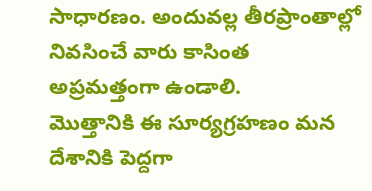సాధారణం. అందువల్ల తీరప్రాంతాల్లో నివసించే వారు కాసింత అప్రమత్తంగా ఉండాలి.
మొత్తానికి ఈ సూర్యగ్రహణం మన దేశానికి పెద్దగా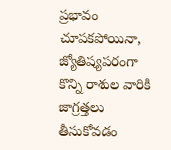ప్రభావం చూపకపోయినా, జ్యోతిష్యపరంగా కొన్ని రాశుల వారికి జాగ్రత్తలు తీసుకోవడం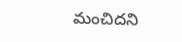మంచిదని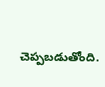చెప్పబడుతోంది.